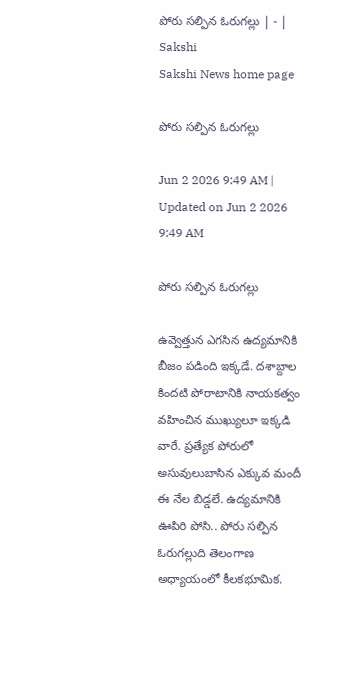పోరు సల్పిన ఓరుగల్లు | - | Sakshi
Sakshi News home page

పోరు సల్పిన ఓరుగల్లు

Jun 2 2026 9:49 AM | Updated on Jun 2 2026 9:49 AM

పోరు సల్పిన ఓరుగల్లు

ఉవ్వెత్తున ఎగసిన ఉద్యమానికి బీజం పడింది ఇక్కడే. దశాబ్దాల కిందటి పోరాటానికి నాయకత్వం వహించిన ముఖ్యులూ ఇక్కడి వారే. ప్రత్యేక పోరులో అసువులుబాసిన ఎక్కువ మందీ ఈ నేల బిడ్డలే. ఉద్యమానికి ఊపిరి పోసి.. పోరు సల్పిన ఓరుగల్లుది తెలంగాణ అధ్యాయంలో కీలకభూమిక.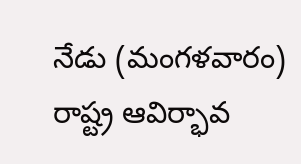నేడు (మంగళవారం) రాష్ట్ర ఆవిర్భావ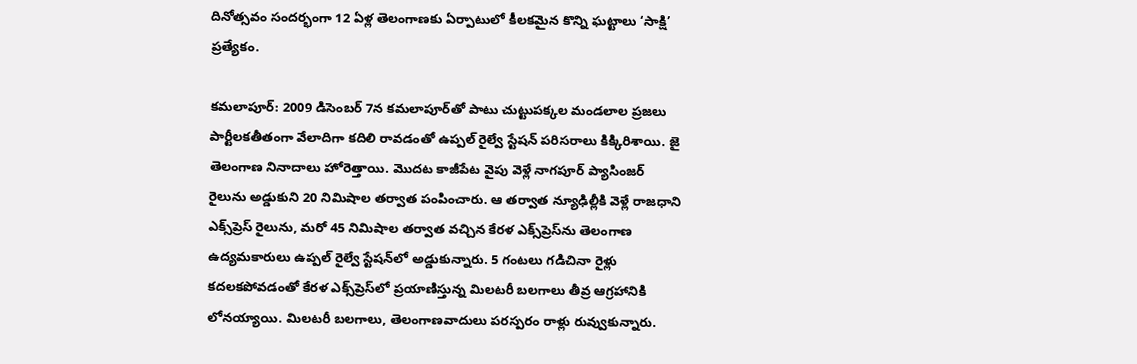దినోత్సవం సందర్భంగా 12 ఏళ్ల తెలంగాణకు ఏర్పాటులో కీలకమైన కొన్ని ఘట్టాలు ‘సాక్షి’ ప్రత్యేకం.

కమలాపూర్‌: 2009 డిసెంబర్‌ 7న కమలాపూర్‌తో పాటు చుట్టుపక్కల మండలాల ప్రజలు పార్టీలకతీతంగా వేలాదిగా కదిలి రావడంతో ఉప్పల్‌ రైల్వే స్టేషన్‌ పరిసరాలు కిక్కిరిశాయి. జై తెలంగాణ నినాదాలు హోరెత్తాయి. మొదట కాజీపేట వైపు వెళ్లే నాగపూర్‌ ప్యాసింజర్‌ రైలును అడ్డుకుని 20 నిమిషాల తర్వాత పంపించారు. ఆ తర్వాత న్యూఢిల్లీకి వెళ్లే రాజధాని ఎక్స్‌ప్రెస్‌ రైలును, మరో 45 నిమిషాల తర్వాత వచ్చిన కేరళ ఎక్స్‌ప్రెస్‌ను తెలంగాణ ఉద్యమకారులు ఉప్పల్‌ రైల్వే స్టేషన్‌లో అడ్డుకున్నారు. 5 గంటలు గడిచినా రైళ్లు కదలకపోవడంతో కేరళ ఎక్స్‌ప్రెస్‌లో ప్రయాణిస్తున్న మిలటరీ బలగాలు తీవ్ర ఆగ్రహానికి లోనయ్యాయి. మిలటరీ బలగాలు, తెలంగాణవాదులు పరస్పరం రాళ్లు రువ్వుకున్నారు.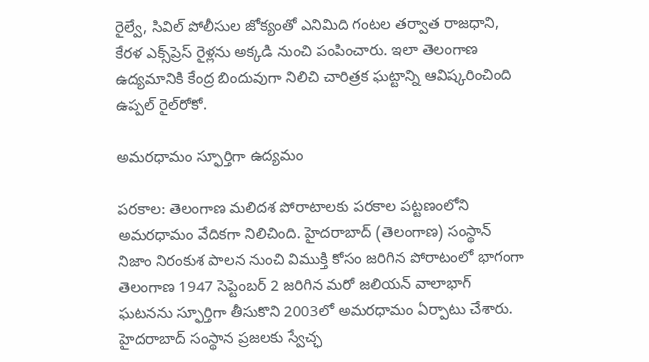రైల్వే, సివిల్‌ పోలీసుల జోక్యంతో ఎనిమిది గంటల తర్వాత రాజధాని, కేరళ ఎక్స్‌ప్రెస్‌ రైళ్లను అక్కడి నుంచి పంపించారు. ఇలా తెలంగాణ ఉద్యమానికి కేంద్ర బిందువుగా నిలిచి చారిత్రక ఘట్టాన్ని ఆవిష్కరించింది ఉప్పల్‌ రైల్‌రోకో.

అమరధామం స్ఫూర్తిగా ఉద్యమం

పరకాల: తెలంగాణ మలిదశ పోరాటాలకు పరకాల పట్టణంలోని అమరధామం వేదికగా నిలిచింది. హైదరాబాద్‌ (తెలంగాణ) సంస్థాన్‌ నిజాం నిరంకుశ పాలన నుంచి విముక్తి కోసం జరిగిన పోరాటంలో భాగంగా తెలంగాణ 1947 సెప్టెంబర్‌ 2 జరిగిన మరో జలియన్‌ వాలాభాగ్‌ ఘటనను స్ఫూర్తిగా తీసుకొని 2003లో అమరధామం ఏర్పాటు చేశారు. హైదరాబాద్‌ సంస్థాన ప్రజలకు స్వేచ్ఛ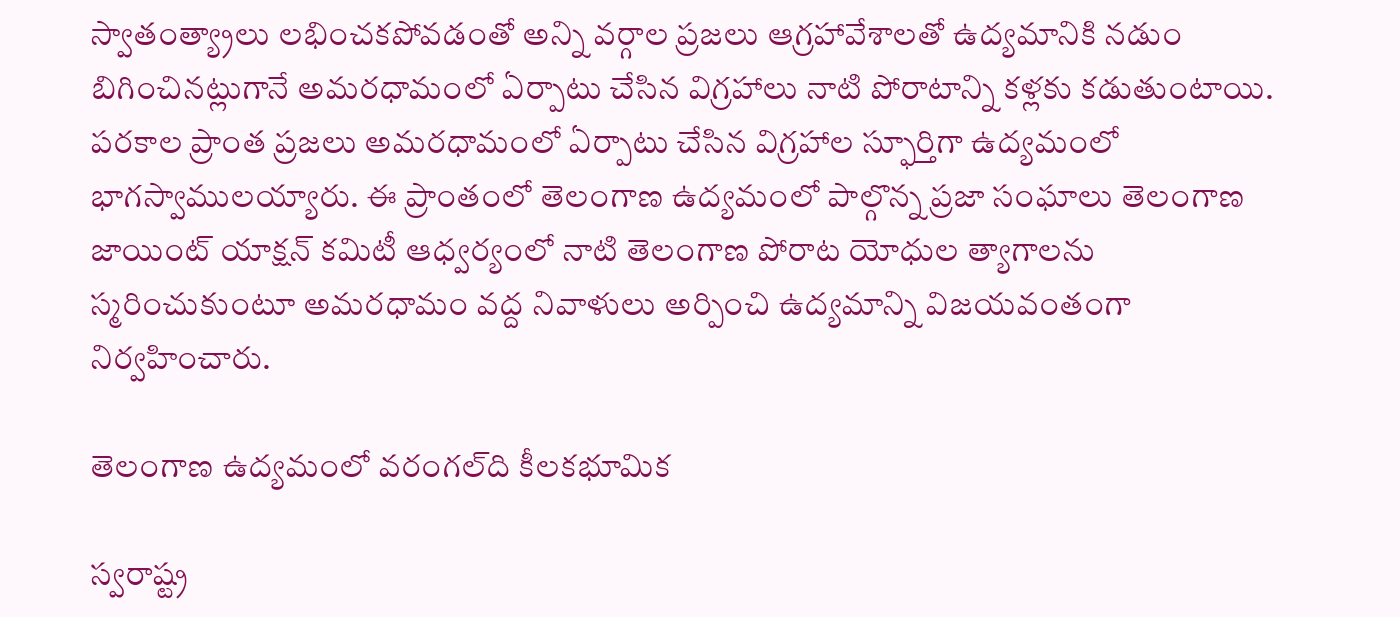స్వాతంత్య్రాలు లభించకపోవడంతో అన్ని వర్గాల ప్రజలు ఆగ్రహావేశాలతో ఉద్యమానికి నడుం బిగించినట్లుగానే అమరధామంలో ఏర్పాటు చేసిన విగ్రహాలు నాటి పోరాటాన్ని కళ్లకు కడుతుంటాయి. పరకాల ప్రాంత ప్రజలు అమరధామంలో ఏర్పాటు చేసిన విగ్రహాల స్ఫూర్తిగా ఉద్యమంలో భాగస్వాములయ్యారు. ఈ ప్రాంతంలో తెలంగాణ ఉద్యమంలో పాల్గొన్న ప్రజా సంఘాలు తెలంగాణ జాయింట్‌ యాక్షన్‌ కమిటీ ఆధ్వర్యంలో నాటి తెలంగాణ పోరాట యోధుల త్యాగాలను స్మరించుకుంటూ అమరధామం వద్ద నివాళులు అర్పించి ఉద్యమాన్ని విజయవంతంగా నిర్వహించారు.

తెలంగాణ ఉద్యమంలో వరంగల్‌ది కీలకభూమిక

స్వరాష్ట్ర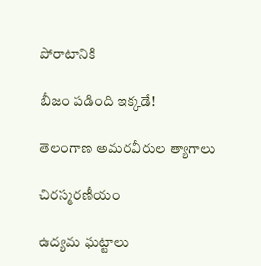పోరాటానికి

బీజం పడింది ఇక్కడే!

తెలంగాణ అమరవీరుల త్యాగాలు

చిరస్మరణీయం

ఉద్యమ ఘట్టాలు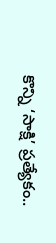కొన్ని ‘సాక్షి’ ప్రత్యేకం..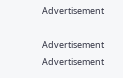Advertisement

Advertisement
Advertisement